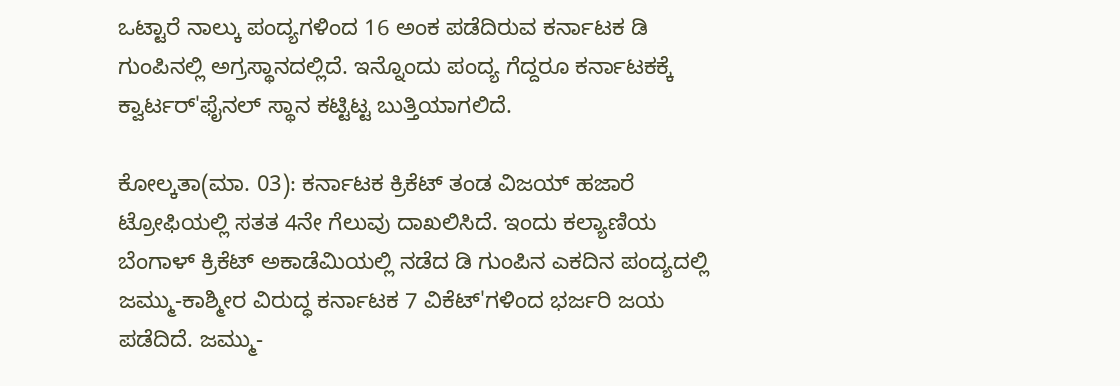ಒಟ್ಟಾರೆ ನಾಲ್ಕು ಪಂದ್ಯಗಳಿಂದ 16 ಅಂಕ ಪಡೆದಿರುವ ಕರ್ನಾಟಕ ಡಿ ಗುಂಪಿನಲ್ಲಿ ಅಗ್ರಸ್ಥಾನದಲ್ಲಿದೆ. ಇನ್ನೊಂದು ಪಂದ್ಯ ಗೆದ್ದರೂ ಕರ್ನಾಟಕಕ್ಕೆ ಕ್ವಾರ್ಟರ್'ಫೈನಲ್ ಸ್ಥಾನ ಕಟ್ಟಿಟ್ಟ ಬುತ್ತಿಯಾಗಲಿದೆ.

ಕೋಲ್ಕತಾ(ಮಾ. 03): ಕರ್ನಾಟಕ ಕ್ರಿಕೆಟ್ ತಂಡ ವಿಜಯ್ ಹಜಾರೆ ಟ್ರೋಫಿಯಲ್ಲಿ ಸತತ 4ನೇ ಗೆಲುವು ದಾಖಲಿಸಿದೆ. ಇಂದು ಕಲ್ಯಾಣಿಯ ಬೆಂಗಾಳ್ ಕ್ರಿಕೆಟ್ ಅಕಾಡೆಮಿಯಲ್ಲಿ ನಡೆದ ಡಿ ಗುಂಪಿನ ಎಕದಿನ ಪಂದ್ಯದಲ್ಲಿ ಜಮ್ಮು-ಕಾಶ್ಮೀರ ವಿರುದ್ಧ ಕರ್ನಾಟಕ 7 ವಿಕೆಟ್'ಗಳಿಂದ ಭರ್ಜರಿ ಜಯ ಪಡೆದಿದೆ. ಜಮ್ಮು-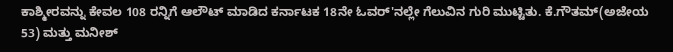ಕಾಶ್ಮೀರವನ್ನು ಕೇವಲ 108 ರನ್ನಿಗೆ ಆಲೌಟ್ ಮಾಡಿದ ಕರ್ನಾಟಕ 18ನೇ ಓವರ್'ನಲ್ಲೇ ಗೆಲುವಿನ ಗುರಿ ಮುಟ್ಟಿತು. ಕೆ.ಗೌತಮ್(ಅಜೇಯ 53) ಮತ್ತು ಮನೀಶ್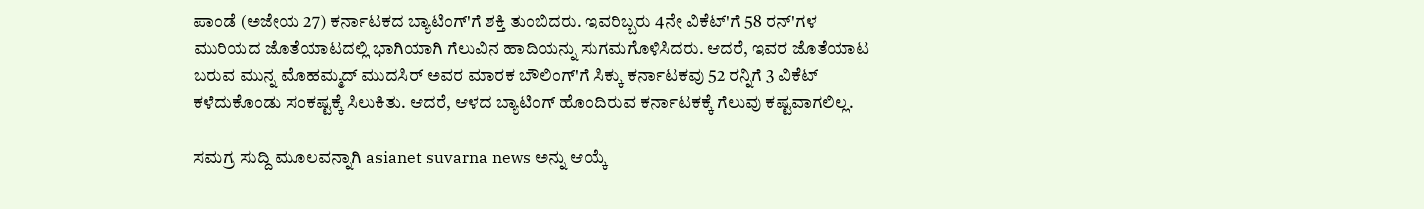ಪಾಂಡೆ (ಅಜೇಯ 27) ಕರ್ನಾಟಕದ ಬ್ಯಾಟಿಂಗ್'ಗೆ ಶಕ್ತಿ ತುಂಬಿದರು. ಇವರಿಬ್ಬರು 4ನೇ ವಿಕೆಟ್'ಗೆ 58 ರನ್'ಗಳ ಮುರಿಯದ ಜೊತೆಯಾಟದಲ್ಲಿ ಭಾಗಿಯಾಗಿ ಗೆಲುವಿನ ಹಾದಿಯನ್ನು ಸುಗಮಗೊಳಿಸಿದರು. ಆದರೆ, ಇವರ ಜೊತೆಯಾಟ ಬರುವ ಮುನ್ನ ಮೊಹಮ್ಮದ್ ಮುದಸಿರ್ ಅವರ ಮಾರಕ ಬೌಲಿಂಗ್'ಗೆ ಸಿಕ್ಕು ಕರ್ನಾಟಕವು 52 ರನ್ನಿಗೆ 3 ವಿಕೆಟ್ ಕಳೆದುಕೊಂಡು ಸಂಕಷ್ಟಕ್ಕೆ ಸಿಲುಕಿತು. ಆದರೆ, ಆಳದ ಬ್ಯಾಟಿಂಗ್ ಹೊಂದಿರುವ ಕರ್ನಾಟಕಕ್ಕೆ ಗೆಲುವು ಕಷ್ಟವಾಗಲಿಲ್ಲ.

ಸಮಗ್ರ ಸುದ್ದಿ ಮೂಲವನ್ನಾಗಿ asianet suvarna news ಅನ್ನು ಆಯ್ಕೆ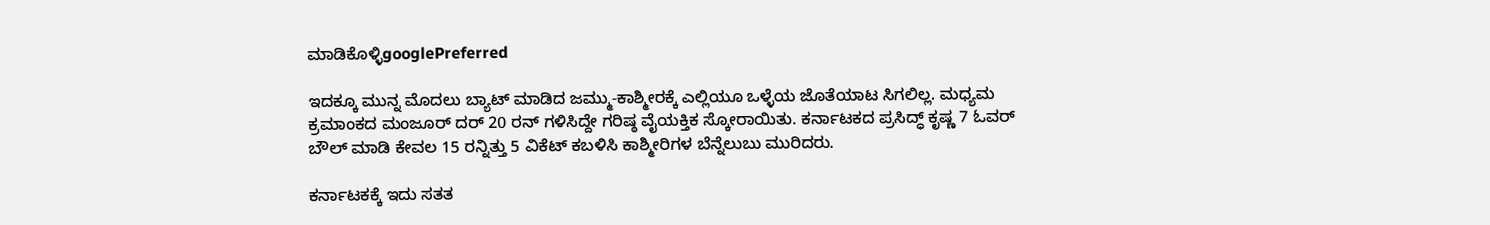ಮಾಡಿಕೊಳ್ಳಿgooglePreferred

ಇದಕ್ಕೂ ಮುನ್ನ ಮೊದಲು ಬ್ಯಾಟ್ ಮಾಡಿದ ಜಮ್ಮು-ಕಾಶ್ಮೀರಕ್ಕೆ ಎಲ್ಲಿಯೂ ಒಳ್ಳೆಯ ಜೊತೆಯಾಟ ಸಿಗಲಿಲ್ಲ. ಮಧ್ಯಮ ಕ್ರಮಾಂಕದ ಮಂಜೂರ್ ದರ್ 20 ರನ್ ಗಳಿಸಿದ್ದೇ ಗರಿಷ್ಠ ವೈಯಕ್ತಿಕ ಸ್ಕೋರಾಯಿತು. ಕರ್ನಾಟಕದ ಪ್ರಸಿದ್ಧ್ ಕೃಷ್ಣ 7 ಓವರ್ ಬೌಲ್ ಮಾಡಿ ಕೇವಲ 15 ರನ್ನಿತ್ತು 5 ವಿಕೆಟ್ ಕಬಳಿಸಿ ಕಾಶ್ಮೀರಿಗಳ ಬೆನ್ನೆಲುಬು ಮುರಿದರು.

ಕರ್ನಾಟಕಕ್ಕೆ ಇದು ಸತತ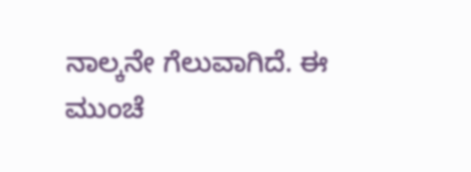ನಾಲ್ಕನೇ ಗೆಲುವಾಗಿದೆ. ಈ ಮುಂಚೆ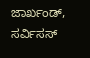ಜಾರ್ಖಂಡ್, ಸರ್ವಿಸಸ್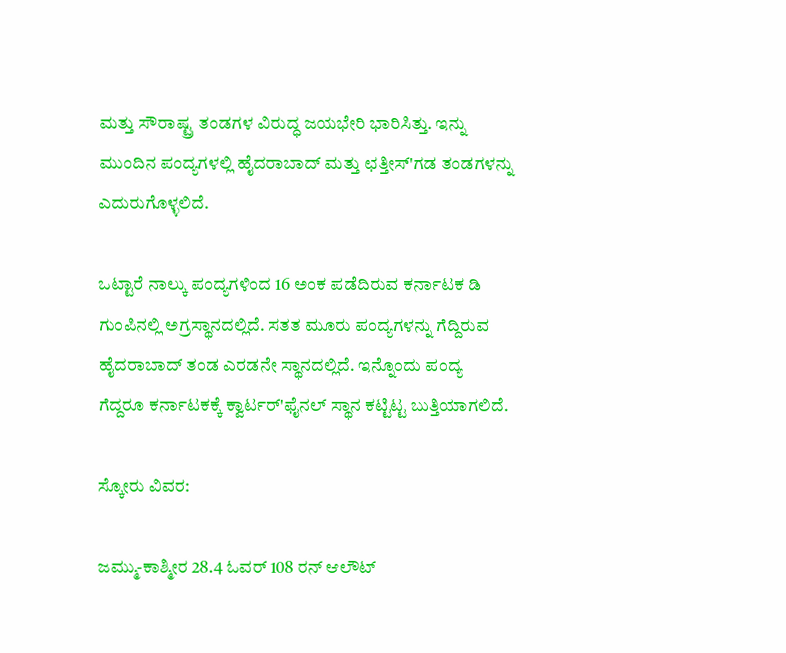ಮತ್ತು ಸೌರಾಷ್ಟ್ರ ತಂಡಗಳ ವಿರುದ್ಧ ಜಯಭೇರಿ ಭಾರಿಸಿತ್ತು. ಇನ್ನು ಮುಂದಿನ ಪಂದ್ಯಗಳಲ್ಲಿ ಹೈದರಾಬಾದ್ ಮತ್ತು ಛತ್ತೀಸ್'ಗಡ ತಂಡಗಳನ್ನು ಎದುರುಗೊಳ್ಳಲಿದೆ.

ಒಟ್ಟಾರೆ ನಾಲ್ಕು ಪಂದ್ಯಗಳಿಂದ 16 ಅಂಕ ಪಡೆದಿರುವ ಕರ್ನಾಟಕ ಡಿ ಗುಂಪಿನಲ್ಲಿ ಅಗ್ರಸ್ಥಾನದಲ್ಲಿದೆ. ಸತತ ಮೂರು ಪಂದ್ಯಗಳನ್ನು ಗೆದ್ದಿರುವ ಹೈದರಾಬಾದ್ ತಂಡ ಎರಡನೇ ಸ್ಥಾನದಲ್ಲಿದೆ. ಇನ್ನೊಂದು ಪಂದ್ಯ ಗೆದ್ದರೂ ಕರ್ನಾಟಕಕ್ಕೆ ಕ್ವಾರ್ಟರ್'ಫೈನಲ್ ಸ್ಥಾನ ಕಟ್ಟಿಟ್ಟ ಬುತ್ತಿಯಾಗಲಿದೆ.

ಸ್ಕೋರು ವಿವರ:

ಜಮ್ಮು-ಕಾಶ್ಮೀರ 28.4 ಓವರ್ 108 ರನ್ ಆಲೌಟ್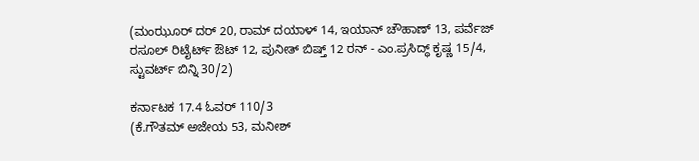(ಮಂಝೂರ್ ದರ್ 20, ರಾಮ್ ದಯಾಳ್ 14, ಇಯಾನ್ ಚೌಹಾಣ್ 13, ಪರ್ವೆಜ್ ರಸೂಲ್ ರಿಟೈರ್ಟ್ ಔಟ್ 12, ಪುನೀತ್ ಬಿಷ್ತ್ 12 ರನ್ - ಎಂ.ಪ್ರಸಿದ್ಧ್ ಕೃಷ್ಣ 15/4, ಸ್ಟುವರ್ಟ್ ಬಿನ್ನಿ 30/2)

ಕರ್ನಾಟಕ 17.4 ಓವರ್ 110/3
(ಕೆ.ಗೌತಮ್ ಅಜೇಯ 53, ಮನೀಶ್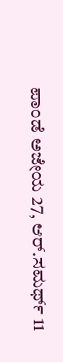ಪಾಂಡೆ ಅಜೇಯ 27, ಆರ್.ಸಮರ್ಥ್ 11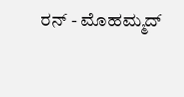ರನ್ - ಮೊಹಮ್ಮದ್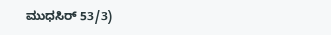ಮುಧಸಿರ್ 53/3)